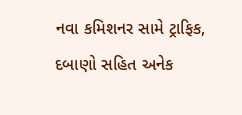નવા કમિશનર સામે ટ્રાફિક, દબાણો સહિત અનેક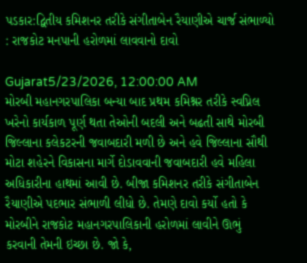પડકાર:દ્વિતીય કમિશનર તરીકે સંગીતાબેન રૈયાણીએ ચાર્જ સંભાળ્યો : રાજકોટ મનપાની હરોળમાં લાવવાનો દાવો

Gujarat5/23/2026, 12:00:00 AM
મોરબી મહાનગરપાલિકા બન્યા બાદ પ્રથમ કમિશ્નર તરીકે સ્વપ્નિલ ખરેનો કાર્યકાળ પૂર્ણ થતા તેઓની બદલી અને બઢતી સાથે મોરબી જિલ્લાના કલેકટરની જવાબદારી મળી છે અને હવે જિલ્લાના સૌથી મોટા શહેરને વિકાસના માર્ગે દોડાવવાની જવાબદારી હવે મહિલા અધિકારીના હાથમાં આવી છે. બીજા કમિશનર તરીકે સંગીતાબેન રૈયાણીએ પદભાર સંભાળી લીધો છે. તેમણે દાવો કર્યો હતો કે મોરબીને રાજકોટ મહાનગરપાલિકાની હરોળમાં લાવીને ઊભું કરવાની તેમની ઇચ્છા છે. જો કે,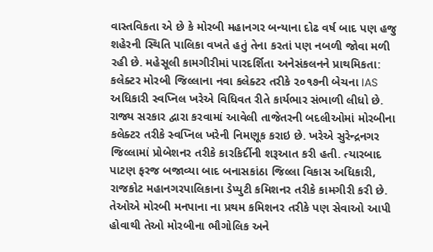વાસ્તવિકતા એ છે કે મોરબી મહાનગર બન્યાના દોઢ વર્ષ બાદ પણ હજુ શહેરની સ્થિતિ પાલિકા વખતે હતું તેના કરતાં પણ નબળી જોવા મળી રહી છે. મહેસૂલી કામગીરીમાં પારદર્શિતા અનેસંકલનને પ્રાથમિકતા: કલેક્ટર મોરબી જિલ્લાના નવા કલેક્ટર તરીકે ૨૦૧૭ની બેચના IAS અધિકારી સ્વપ્નિલ ખરેએ વિધિવત રીતે કાર્યભાર સંભાળી લીધો છે. રાજ્ય સરકાર દ્વારા કરવામાં આવેલી તાજેતરની બદલીઓમાં મોરબીના કલેક્ટર તરીકે સ્વપ્નિલ ખરેની નિમણૂક કરાઇ છે. ખરેએ સુરેન્દ્રનગર જિલ્લામાં પ્રોબેશનર તરીકે કારકિર્દીની શરૂઆત કરી હતી. ત્યારબાદ પાટણ ફરજ બજાવ્યા બાદ બનાસકાંઠા જિલ્લા વિકાસ અધિકારી, રાજકોટ મહાનગરપાલિકાના ડેપ્યુટી કમિશનર તરીકે કામગીરી કરી છે. તેઓએ મોરબી મનપાના ના પ્રથમ કમિશનર તરીકે પણ સેવાઓ આપી હોવાથી તેઓ મોરબીના ભૌગોલિક અને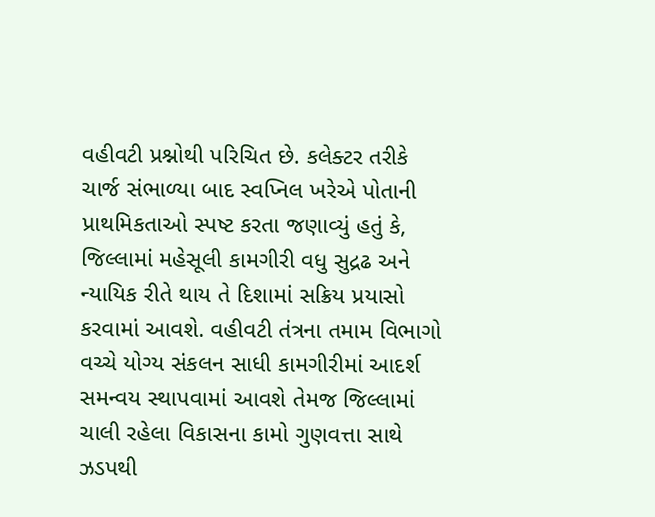વહીવટી પ્રશ્નોથી પરિચિત છે. કલેક્ટર તરીકે ચાર્જ સંભાળ્યા બાદ સ્વપ્નિલ ખરેએ પોતાની પ્રાથમિકતાઓ સ્પષ્ટ કરતા જણાવ્યું હતું કે, જિલ્લામાં મહેસૂલી કામગીરી વધુ સુદ્રઢ અને ન્યાયિક રીતે થાય તે દિશામાં સક્રિય પ્રયાસો કરવામાં આવશે. વહીવટી તંત્રના તમામ વિભાગો વચ્ચે યોગ્ય સંકલન સાધી કામગીરીમાં આદર્શ સમન્વય સ્થાપવામાં આવશે તેમજ જિલ્લામાં ચાલી રહેલા વિકાસના કામો ગુણવત્તા સાથે ઝડપથી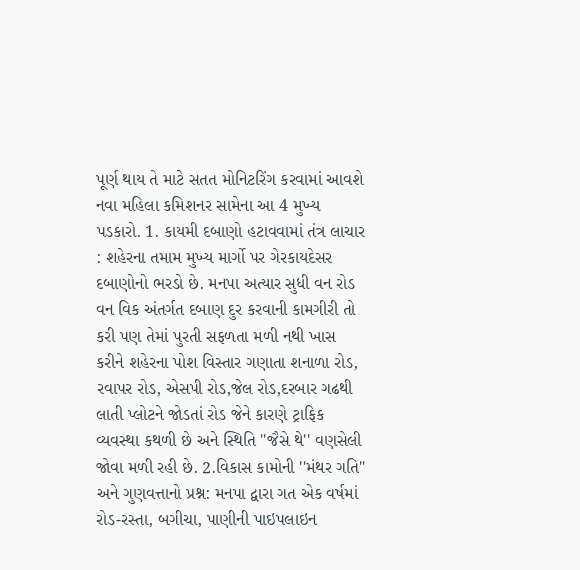પૂર્ણ થાય તે માટે સતત મોનિટરિંગ કરવામાં આવશે નવા મહિલા કમિશનર સામેના આ 4 મુખ્ય પડકારો. 1. કાયમી દબાણો હટાવવામાં તંત્ર લાચાર : શહેરના તમામ મુખ્ય માર્ગો પર ગેરકાયદેસર દબાણોનો ભરડો છે. મનપા અત્યાર સુધી વન રોડ વન વિક અંતર્ગત દબાણ દુર કરવાની કામગીરી તો કરી પણ તેમાં પુરતી સફળતા મળી નથી ખાસ કરીને શહેરના પોશ વિસ્તાર ગણાતા શનાળા રોડ, રવાપર રોડ, એસપી રોડ,જેલ રોડ,દરબાર ગઢથી લાતી પ્લોટને જોડતાં રોડ જેને કારણે ટ્રાફિક વ્યવસ્થા કથળી છે અને સ્થિતિ ''જૈસે થે'' વણસેલી જોવા મળી રહી છે. 2.વિકાસ કામોની ''મંથર ગતિ'' અને ગુણવત્તાનો પ્રશ્ન: મનપા દ્વારા ગત એક વર્ષમાં રોડ-રસ્તા, બગીચા, પાણીની પાઇપલાઇન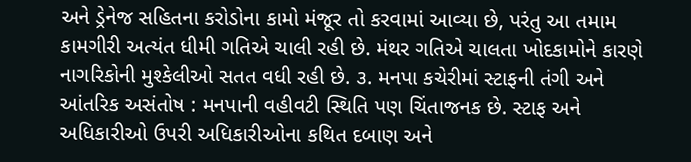અને ડ્રેનેજ સહિતના કરોડોના કામો મંજૂર તો કરવામાં આવ્યા છે, પરંતુ આ તમામ કામગીરી અત્યંત ધીમી ગતિએ ચાલી રહી છે. મંથર ગતિએ ચાલતા ખોદકામોને કારણે નાગરિકોની મુશ્કેલીઓ સતત વધી રહી છે. ૩. મનપા કચેરીમાં સ્ટાફની તંગી અને આંતરિક અસંતોષ : મનપાની વહીવટી સ્થિતિ પણ ચિંતાજનક છે. સ્ટાફ અને અધિકારીઓ ઉપરી અધિકારીઓના કથિત દબાણ અને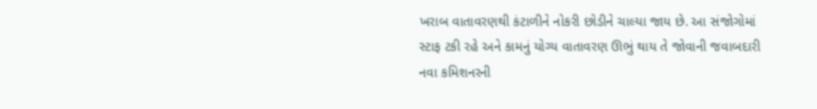ખરાબ વાતાવરણથી કંટાળીને નોકરી છોડીને ચાલ્યા જાય છે. આ સંજોગોમાં સ્ટાફ ટકી રહે અને કામનું યોગ્ય વાતાવરણ ઊભું થાય તે જોવાની જવાબદારી નવા કમિશનરની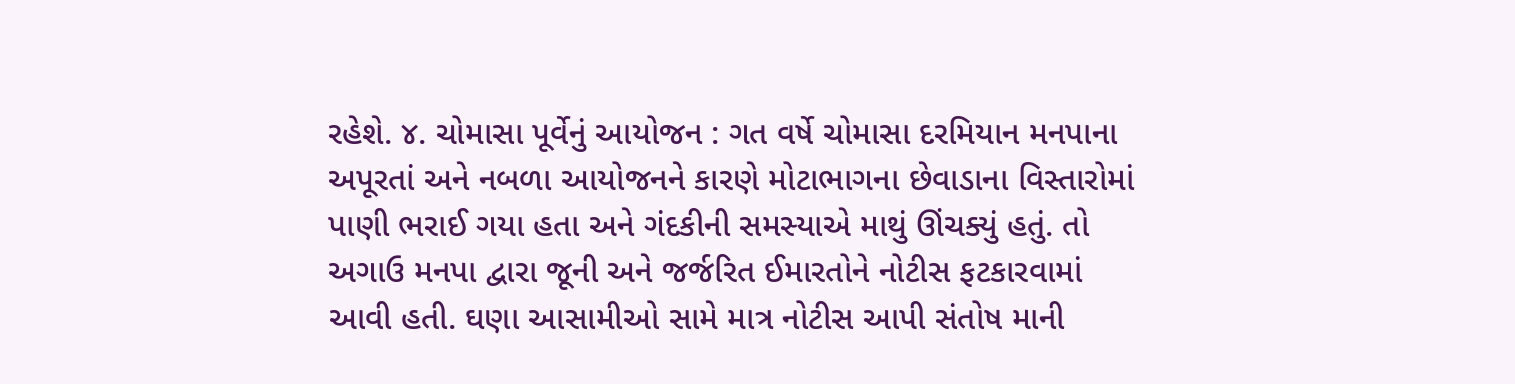રહેશે. ૪. ચોમાસા પૂર્વેનું આયોજન : ગત વર્ષે ચોમાસા દરમિયાન મનપાના અપૂરતાં અને નબળા આયોજનને કારણે મોટાભાગના છેવાડાના વિસ્તારોમાં પાણી ભરાઈ ગયા હતા અને ગંદકીની સમસ્યાએ માથું ઊંચક્યું હતું. તો અગાઉ મનપા દ્વારા જૂની અને જર્જરિત ઈમારતોને નોટીસ ફટકારવામાં આવી હતી. ઘણા આસામીઓ સામે માત્ર નોટીસ આપી સંતોષ માની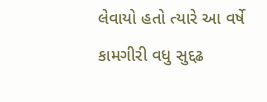લેવાયો હતો ત્યારે આ વર્ષે કામગીરી વધુ સુદ્દઢ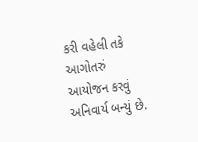કરી વહેલી તકે આગોતરું આયોજન કરવું અનિવાર્ય બન્યું છે.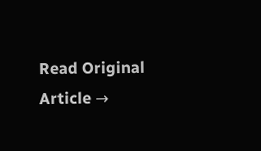Read Original Article →